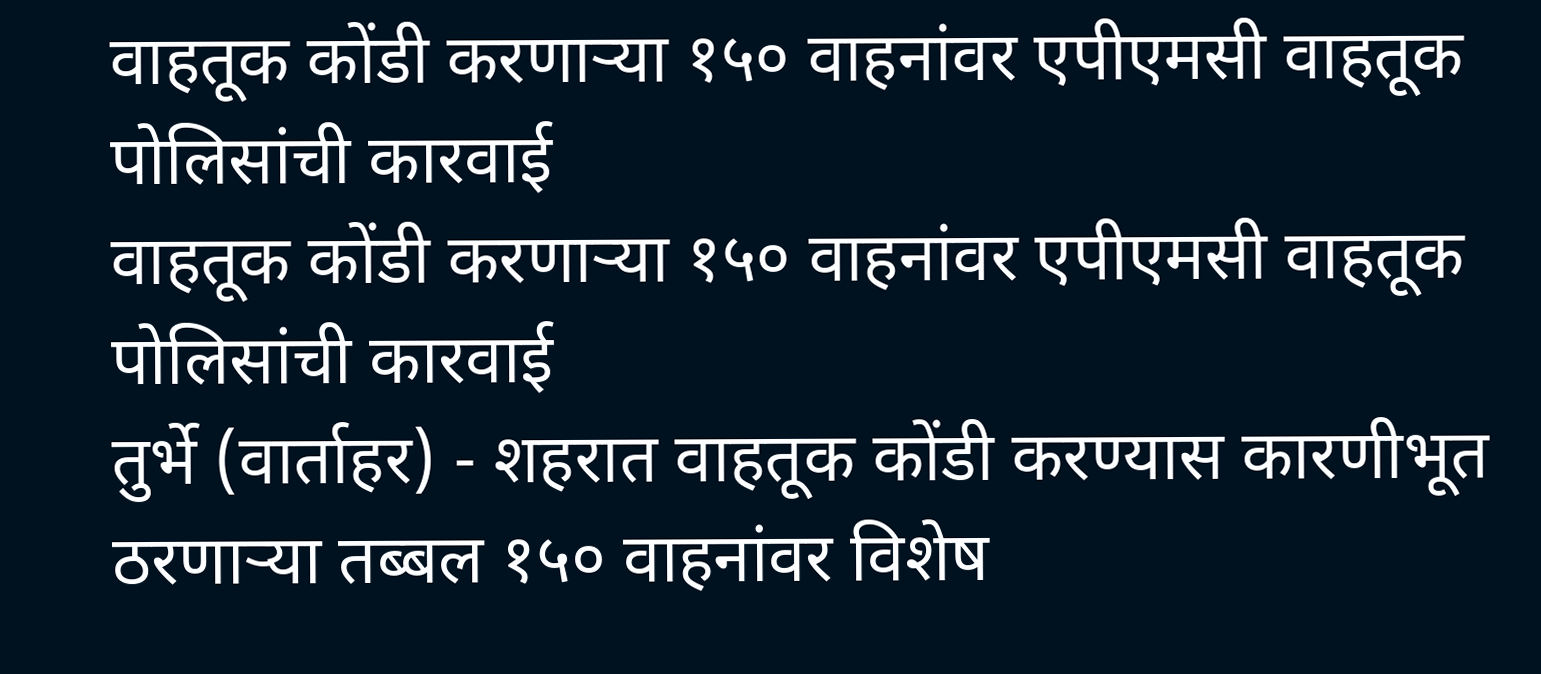वाहतूक कोंडी करणाऱ्या १५० वाहनांवर एपीएमसी वाहतूक पोलिसांची कारवाई
वाहतूक कोंडी करणाऱ्या १५० वाहनांवर एपीएमसी वाहतूक पोलिसांची कारवाई
तुर्भे (वार्ताहर) - शहरात वाहतूक कोंडी करण्यास कारणीभूत ठरणाऱ्या तब्बल १५० वाहनांवर विशेष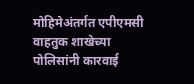मोहिमेअंतर्गत एपीएमसी वाहतुक शाखेच्या पोलिसांनी कारवाई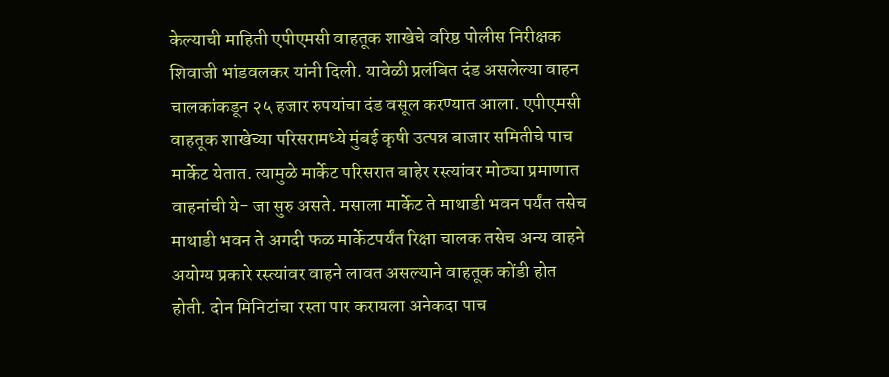केल्याची माहिती एपीएमसी वाहतूक शाखेचे वरिष्ठ पोलीस निरीक्षक शिवाजी भांडवलकर यांनी दिली. यावेळी प्रलंबित दंड असलेल्या वाहन चालकांकडून २५ हजार रुपयांचा दंड वसूल करण्यात आला. एपीएमसी वाहतूक शाखेच्या परिसरामध्ये मुंबई कृषी उत्पन्न बाजार समितीचे पाच मार्केट येतात. त्यामुळे मार्केट परिसरात बाहेर रस्त्यांवर मोठ्या प्रमाणात वाहनांची ये- जा सुरु असते. मसाला मार्केट ते माथाडी भवन पर्यंत तसेच माथाडी भवन ते अगदी फळ मार्केटपर्यंत रिक्षा चालक तसेच अन्य वाहने अयोग्य प्रकारे रस्त्यांवर वाहने लावत असल्याने वाहतूक कोंडी होत होती. दोन मिनिटांचा रस्ता पार करायला अनेकदा पाच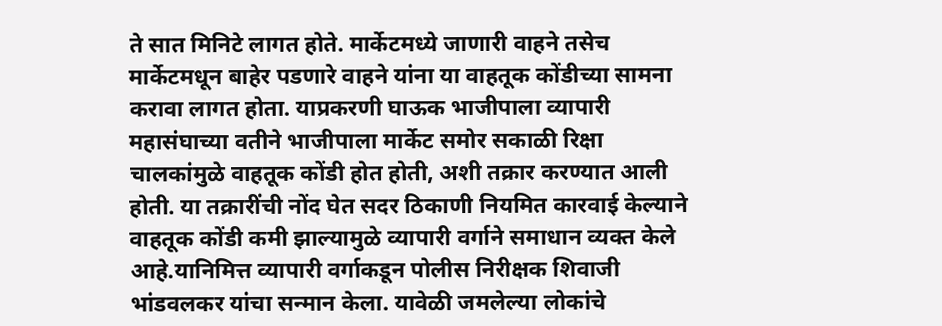ते सात मिनिटे लागत होते. मार्केटमध्ये जाणारी वाहने तसेच मार्केटमधून बाहेर पडणारे वाहने यांना या वाहतूक कोंडीच्या सामना करावा लागत होता. याप्रकरणी घाऊक भाजीपाला व्यापारी महासंघाच्या वतीने भाजीपाला मार्केट समोर सकाळी रिक्षा चालकांमुळे वाहतूक कोंडी होत होती, अशी तक्रार करण्यात आली होती. या तक्रारींची नोंद घेत सदर ठिकाणी नियमित कारवाई केल्याने वाहतूक कोंडी कमी झाल्यामुळे व्यापारी वर्गाने समाधान व्यक्त केले आहे.यानिमित्त व्यापारी वर्गाकडून पोलीस निरीक्षक शिवाजी भांडवलकर यांचा सन्मान केला. यावेळी जमलेल्या लोकांचे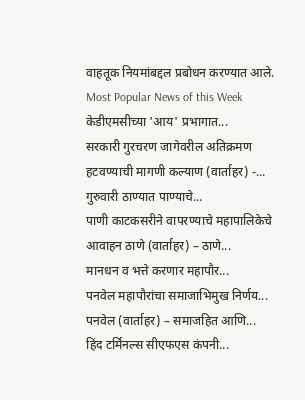वाहतूक नियमांबद्दल प्रबोधन करण्यात आले.
Most Popular News of this Week
केडीएमसीच्या 'आय' प्रभागात...
सरकारी गुरचरण जागेवरील अतिक्रमण हटवण्याची मागणी कल्याण (वार्ताहर) -...
गुरुवारी ठाण्यात पाण्याचे...
पाणी काटकसरीने वापरण्याचे महापालिकेचे आवाहन ठाणे (वार्ताहर) – ठाणे...
मानधन व भत्ते करणार महापौर...
पनवेल महापौरांचा समाजाभिमुख निर्णय... पनवेल (वार्ताहर) – समाजहित आणि...
हिंद टर्मिनल्स सीएफएस कंपनी...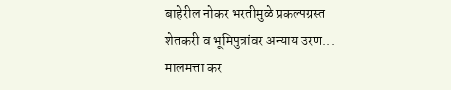बाहेरील नोकर भरतीमुळे प्रकल्पग्रस्त शेतकरी व भूमिपुत्रांवर अन्याय उरण...
मालमत्ता कर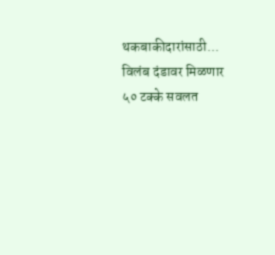थकबाकीदारांसाठी...
विलंब दंडावर मिळणार ५० टक्के सवलत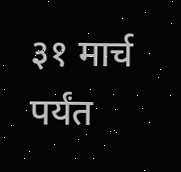३१ मार्च पर्यंत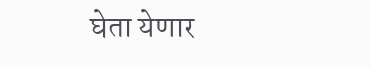घेता येणार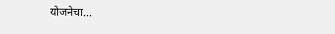योजनेचा...